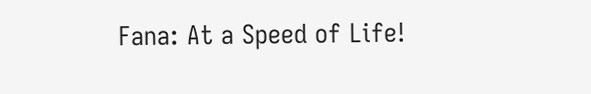Fana: At a Speed of Life!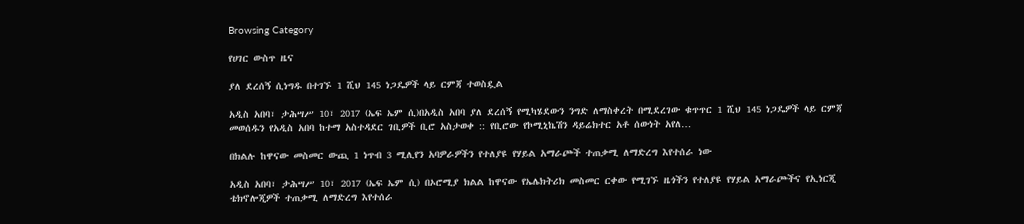Browsing Category

የሀገር ውስጥ ዜና

ያለ ደረሰኝ ሲነግዱ በተገኙ 1 ሺህ 145 ነጋዴዎች ላይ ርምጃ ተወስዷል

አዲስ አበባ፣ ታሕሣሥ 10፣ 2017 (ኤፍ ኤም ሲ)በአዲስ አበባ ያለ ደረሰኝ የሚካሄደውን ንግድ ለማስቀረት በሚደረገው ቁጥጥር 1 ሺህ 145 ነጋዴዎች ላይ ርምጃ መወሰዱን የአዲስ አበባ ከተማ አስተዳደር ገቢዎች ቢሮ አስታወቀ :: የቢሮው የኮሚኒኬሽን ዳይሬክተር አቶ ሰውነት አየለ…

በክልሉ ከዋናው መስመር ውጪ 1 ነጥብ 3 ሚሊየን አባዎራዎችን የተለያዩ የሃይል አማራጮች ተጠቃሚ ለማድረግ እየተሰራ ነው

አዲስ አበባ፣ ታሕሣሥ 10፣ 2017 (ኤፍ ኤም ሲ) በኦሮሚያ ክልል ከዋናው የኤሌክትሪክ መስመር ርቀው የሚገኙ ዜጎችን የተለያዩ የሃይል አማራጮችና የኢነርጂ ቴክኖሎጂዎች ተጠቃሚ ለማድረግ እየተሰራ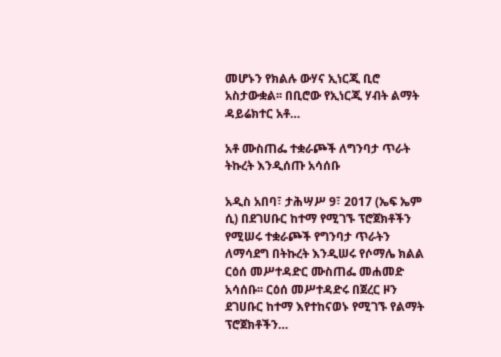መሆኑን የክልሉ ውሃና ኢነርጂ ቢሮ አስታውቋል፡፡ በቢሮው የኢነርጂ ሃብት ልማት ዳይሬክተር አቶ…

አቶ ሙስጠፌ ተቋራጮች ለግንባታ ጥራት ትኩረት እንዲሰጡ አሳሰቡ

አዲስ አበባ፣ ታሕሣሥ 9፣ 2017 (ኤፍ ኤም ሲ) በደገሀቡር ከተማ የሚገኙ ፕሮጀክቶችን የሚሠሩ ተቋራጮች የግንባታ ጥራትን ለማሳደግ በትኩረት እንዲሠሩ የሶማሌ ክልል ርዕሰ መሥተዳድር ሙስጠፌ መሐመድ አሳሰቡ፡፡ ርዕሰ መሥተዳድሩ በጀረር ዞን ደገሀቡር ከተማ እየተከናወኑ የሚገኙ የልማት ፕሮጀክቶችን…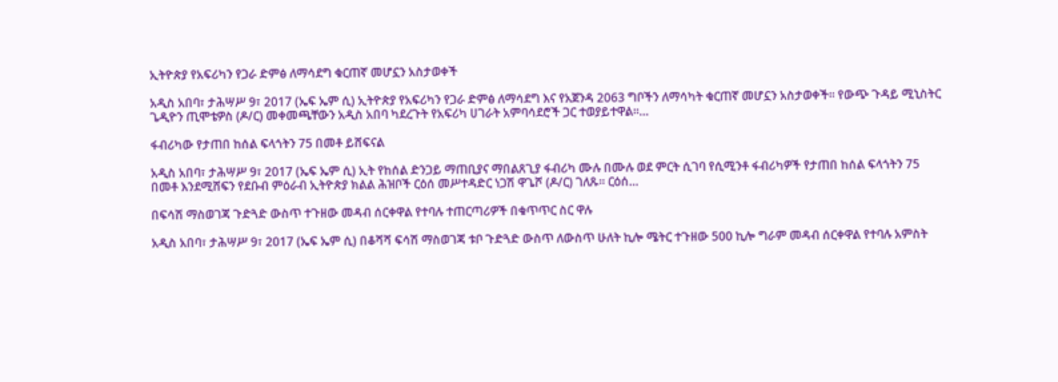ኢትዮጵያ የአፍሪካን የጋራ ድምፅ ለማሳደግ ቁርጠኛ መሆኗን አስታወቀች

አዲስ አበባ፣ ታሕሣሥ 9፣ 2017 (ኤፍ ኤም ሲ) ኢትዮጵያ የአፍሪካን የጋራ ድምፅ ለማሳደግ እና የአጀንዳ 2063 ግቦችን ለማሳካት ቁርጠኛ መሆኗን አስታወቀች፡፡ የውጭ ጉዳይ ሚኒስትር ጌዲዮን ጢሞቴዎስ (ዶ/ር) መቀመጫቸውን አዲስ አበባ ካደረጉት የአፍሪካ ሀገራት አምባሳደሮች ጋር ተወያይተዋል፡፡…

ፋብሪካው የታጠበ ከሰል ፍላጎትን 75 በመቶ ይሸፍናል

አዲስ አበባ፣ ታሕሣሥ 9፣ 2017 (ኤፍ ኤም ሲ) ኢት የከሰል ድንጋይ ማጠቢያና ማበልጸጊያ ፋብሪካ ሙሉ በሙሉ ወደ ምርት ሲገባ የሲሚንቶ ፋብሪካዎች የታጠበ ከሰል ፍላጎትን 75 በመቶ እንደሚሸፍን የደቡብ ምዕራብ ኢትዮጵያ ክልል ሕዝቦች ርዕሰ መሥተዳድር ነጋሽ ዋጌሾ (ዶ/ር) ገለጹ። ርዕሰ…

በፍሳሽ ማስወገጃ ጉድጓድ ውስጥ ተጉዘው መዳብ ሰርቀዋል የተባሉ ተጠርጣሪዎች በቁጥጥር ስር ዋሉ

አዲስ አበባ፣ ታሕሣሥ 9፣ 2017 (ኤፍ ኤም ሲ) በቆሻሻ ፍሳሽ ማስወገጃ ቱቦ ጉድጓድ ውስጥ ለውስጥ ሁለት ኪሎ ሜትር ተጉዘው 500 ኪሎ ግራም መዳብ ሰርቀዋል የተባሉ አምስት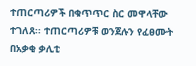ተጠርጣሪዎች በቁጥጥር ስር መዋላቸው ተገለጸ፡፡ ተጠርጣሪዎቹ ወንጀሉን የፈፀሙት በአቃቂ ቃሊቲ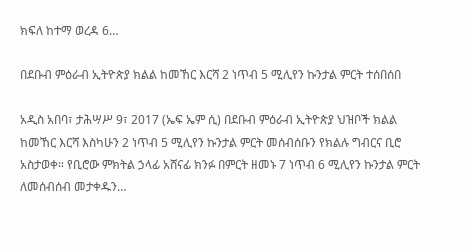ክፍለ ከተማ ወረዳ 6…

በደቡብ ምዕራብ ኢትዮጵያ ክልል ከመኸር እርሻ 2 ነጥብ 5 ሚሊየን ኩንታል ምርት ተሰበሰበ

አዲስ አበባ፣ ታሕሣሥ 9፣ 2017 (ኤፍ ኤም ሲ) በደቡብ ምዕራብ ኢትዮጵያ ህዝቦች ክልል ከመኸር እርሻ እስካሁን 2 ነጥብ 5 ሚሊየን ኩንታል ምርት መሰብሰቡን የክልሉ ግብርና ቢሮ አስታወቀ። የቢሮው ምክትል ኃላፊ አሸናፊ ክንፉ በምርት ዘመኑ 7 ነጥብ 6 ሚሊየን ኩንታል ምርት ለመሰብሰብ መታቀዱን…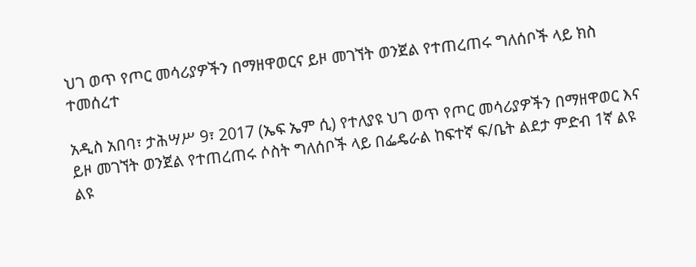ህገ ወጥ የጦር መሳሪያዎችን በማዘዋወርና ይዞ መገኘት ወንጀል የተጠረጠሩ ግለሰቦች ላይ ክስ ተመሰረተ

አዲስ አበባ፣ ታሕሣሥ 9፣ 2017 (ኤፍ ኤም ሲ) የተለያዩ ህገ ወጥ የጦር መሳሪያዎችን በማዘዋወር እና ይዞ መገኘት ወንጀል የተጠረጠሩ ሶስት ግለሰቦች ላይ በፌዴራል ከፍተኛ ፍ/ቤት ልደታ ምድብ 1ኛ ልዩ ልዩ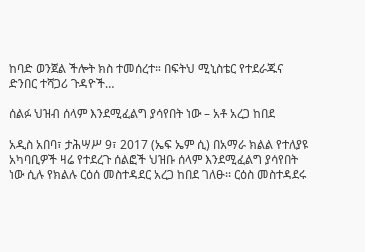ከባድ ወንጀል ችሎት ክስ ተመሰረተ። በፍትህ ሚኒስቴር የተደራጁና ድንበር ተሻጋሪ ጉዳዮች…

ሰልፉ ህዝብ ሰላም እንደሚፈልግ ያሳየበት ነው – አቶ አረጋ ከበደ

አዲስ አበባ፣ ታሕሣሥ 9፣ 2017 (ኤፍ ኤም ሲ) በአማራ ክልል የተለያዩ አካባቢዎች ዛሬ የተደረጉ ሰልፎች ህዝቡ ሰላም እንደሚፈልግ ያሳየበት ነው ሲሉ የክልሉ ርዕሰ መስተዳደር አረጋ ከበደ ገለፁ፡፡ ርዕስ መስተዳደሩ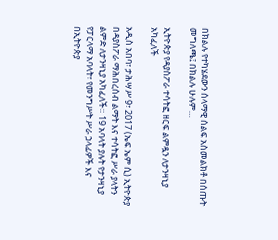በክልሉ የተካሄደውን ሰላማዊ ሰልፍ አስመልክቶ በሰጡት መግለጫ፤ በክልሉ ሁሉም…

ኢትዮጵያ የዳያስፖራ ተሳትፎ ዘርፍ ልምዷን ለታንዛኒያ አካፈለች

አዲስ አበባ፣ ታሕሣሥ 9፣ 2017 (ኤፍ ኤም ሲ) ኢትዮጵያ በዳያስፖራ ማሕበረሰብ ልማት እና ተሳትፎ ሥራ ያላትን ልምድ ለታንዛኒያ አካፈለች። 19 አባላት ያሉት የታንዛኒያ የፓርላማ አባላት፣ የመንግሥት ሥራ ኃላፊዎች እና በኢትዮጵያ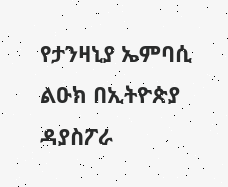የታንዛኒያ ኤምባሲ ልዑክ በኢትዮጵያ ዳያስፖራ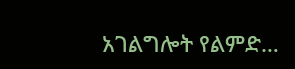አገልግሎት የልምድ…